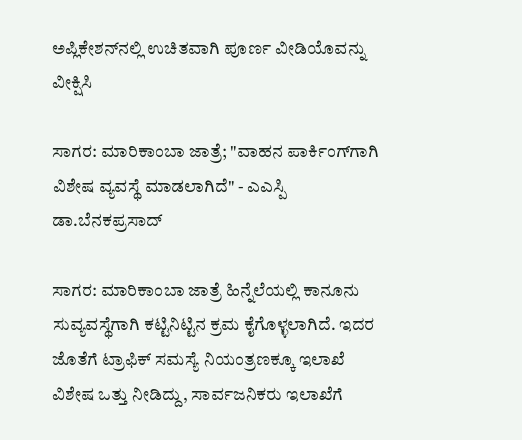ಅಪ್ಲಿಕೇಶನ್‌ನಲ್ಲಿ ಉಚಿತವಾಗಿ ಪೂರ್ಣ ವೀಡಿಯೊವನ್ನು ವೀಕ್ಷಿಸಿ

ಸಾಗರ: ಮಾರಿಕಾಂಬಾ ಜಾತ್ರೆ; "ವಾಹನ ಪಾರ್ಕಿಂಗ್‌ಗಾಗಿ ವಿಶೇಷ ವ್ಯವಸ್ಥೆ ಮಾಡಲಾಗಿದೆ" - ಎಎಸ್ಪಿ ಡಾ.ಬೆನಕಪ್ರಸಾದ್

ಸಾಗರ: ಮಾರಿಕಾಂಬಾ ಜಾತ್ರೆ ಹಿನ್ನೆಲೆಯಲ್ಲಿ ಕಾನೂನು ಸುವ್ಯವಸ್ಥೆಗಾಗಿ ಕಟ್ಟಿನಿಟ್ಟಿನ ಕ್ರಮ ಕೈಗೊಳ್ಳಲಾಗಿದೆ. ಇದರ ಜೊತೆಗೆ ಟ್ರಾಫಿಕ್ ಸಮಸ್ಯೆ ನಿಯಂತ್ರಣಕ್ಕೂ ಇಲಾಖೆ ವಿಶೇಷ ಒತ್ತು ನೀಡಿದ್ದು, ಸಾರ್ವಜನಿಕರು ಇಲಾಖೆಗೆ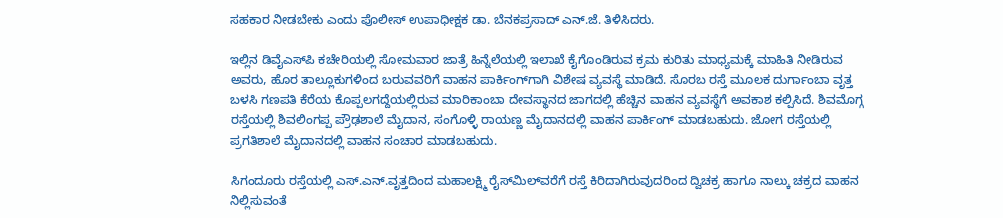ಸಹಕಾರ ನೀಡಬೇಕು ಎಂದು ಪೊಲೀಸ್ ಉಪಾಧೀಕ್ಷಕ ಡಾ. ಬೆನಕಪ್ರಸಾದ್ ಎನ್.ಜೆ. ತಿಳಿಸಿದರು.

ಇಲ್ಲಿನ ಡಿವೈಎಸ್‌ಪಿ ಕಚೇರಿಯಲ್ಲಿ ಸೋಮವಾರ ಜಾತ್ರೆ ಹಿನ್ನೆಲೆಯಲ್ಲಿ ಇಲಾಖೆ ಕೈಗೊಂಡಿರುವ ಕ್ರಮ ಕುರಿತು ಮಾಧ್ಯಮಕ್ಕೆ ಮಾಹಿತಿ ನೀಡಿರುವ ಅವರು, ಹೊರ ತಾಲ್ಲೂಕುಗಳಿಂದ ಬರುವವರಿಗೆ ವಾಹನ ಪಾರ್ಕಿಂಗ್‌ಗಾಗಿ ವಿಶೇಷ ವ್ಯವಸ್ಥೆ ಮಾಡಿದೆ. ಸೊರಬ ರಸ್ತೆ ಮೂಲಕ ದುರ್ಗಾಂಬಾ ವೃತ್ತ ಬಳಸಿ ಗಣಪತಿ ಕೆರೆಯ ಕೊಪ್ಪಲಗದ್ದೆಯಲ್ಲಿರುವ ಮಾರಿಕಾಂಬಾ ದೇವಸ್ಥಾನದ ಜಾಗದಲ್ಲಿ ಹೆಚ್ಚಿನ ವಾಹನ ವ್ಯವಸ್ಥೆಗೆ ಅವಕಾಶ ಕಲ್ಪಿಸಿದೆ. ಶಿವಮೊಗ್ಗ ರಸ್ತೆಯಲ್ಲಿ ಶಿವಲಿಂಗಪ್ಪ ಪ್ರೌಢಶಾಲೆ ಮೈದಾನ, ಸಂಗೊಳ್ಳಿ ರಾಯಣ್ಣ ಮೈದಾನದಲ್ಲಿ ವಾಹನ ಪಾರ್ಕಿಂಗ್ ಮಾಡಬಹುದು. ಜೋಗ ರಸ್ತೆಯಲ್ಲಿ ಪ್ರಗತಿಶಾಲೆ ಮೈದಾನದಲ್ಲಿ ವಾಹನ ಸಂಚಾರ ಮಾಡಬಹುದು.

ಸಿಗಂದೂರು ರಸ್ತೆಯಲ್ಲಿ ಎಸ್.ಎನ್.ವೃತ್ತದಿಂದ ಮಹಾಲಕ್ಷ್ಮಿ ರೈಸ್‌ಮಿಲ್‌ವರೆಗೆ ರಸ್ತೆ ಕಿರಿದಾಗಿರುವುದರಿಂದ ದ್ವಿಚಕ್ರ ಹಾಗೂ ನಾಲ್ಕು ಚಕ್ರದ ವಾಹನ ನಿಲ್ಲಿಸುವಂತೆ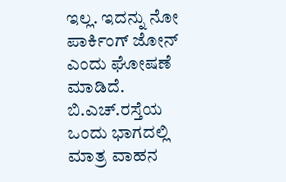ಇಲ್ಲ. ಇದನ್ನು ನೋ ಪಾರ್ಕಿಂಗ್ ಜೋನ್ ಎಂದು ಘೋಷಣೆ ಮಾಡಿದೆ. ಬಿ.ಎಚ್.ರಸ್ತೆಯ ಒಂದು ಭಾಗದಲ್ಲಿ ಮಾತ್ರ ವಾಹನ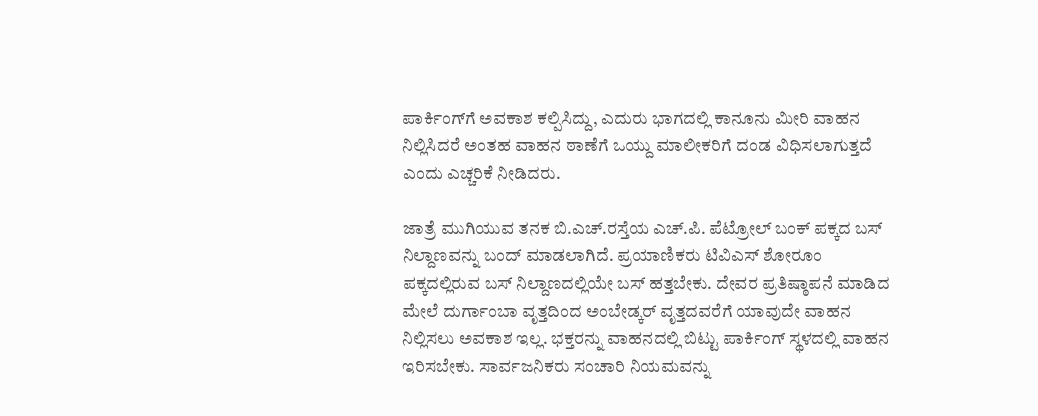ಪಾರ್ಕಿಂಗ್‌ಗೆ ಅವಕಾಶ ಕಲ್ಪಿಸಿದ್ದು, ಎದುರು ಭಾಗದಲ್ಲಿ ಕಾನೂನು ಮೀರಿ ವಾಹನ ನಿಲ್ಲಿಸಿದರೆ ಅಂತಹ ವಾಹನ ಠಾಣೆಗೆ ಒಯ್ದು ಮಾಲೀಕರಿಗೆ ದಂಡ ವಿಧಿಸಲಾಗುತ್ತದೆ ಎಂದು ಎಚ್ಚರಿಕೆ ನೀಡಿದರು.

ಜಾತ್ರೆ ಮುಗಿಯುವ ತನಕ ಬಿ.ಎಚ್.ರಸ್ತೆಯ ಎಚ್.ಪಿ. ಪೆಟ್ರೋಲ್ ಬಂಕ್ ಪಕ್ಕದ ಬಸ್ ನಿಲ್ದಾಣವನ್ನು ಬಂದ್ ಮಾಡಲಾಗಿದೆ. ಪ್ರಯಾಣಿಕರು ಟಿವಿಎಸ್ ಶೋರೂಂ ಪಕ್ಕದಲ್ಲಿರುವ ಬಸ್ ನಿಲ್ದಾಣದಲ್ಲಿಯೇ ಬಸ್ ಹತ್ತಬೇಕು. ದೇವರ ಪ್ರತಿಷ್ಠಾಪನೆ ಮಾಡಿದ ಮೇಲೆ ದುರ್ಗಾಂಬಾ ವೃತ್ತದಿಂದ ಅಂಬೇಡ್ಕರ್ ವೃತ್ತದವರೆಗೆ ಯಾವುದೇ ವಾಹನ ನಿಲ್ಲಿಸಲು ಅವಕಾಶ ಇಲ್ಲ. ಭಕ್ತರನ್ನು ವಾಹನದಲ್ಲಿ ಬಿಟ್ಟು ಪಾರ್ಕಿಂಗ್ ಸ್ಥಳದಲ್ಲಿ ವಾಹನ ಇರಿಸಬೇಕು. ಸಾರ್ವಜನಿಕರು ಸಂಚಾರಿ ನಿಯಮವನ್ನು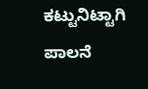ಕಟ್ಟುನಿಟ್ಟಾಗಿ ಪಾಲನೆ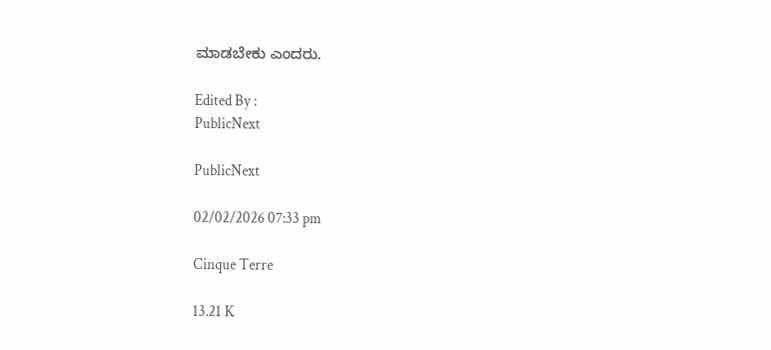ಮಾಡಬೇಕು ಎಂದರು.

Edited By :
PublicNext

PublicNext

02/02/2026 07:33 pm

Cinque Terre

13.21 K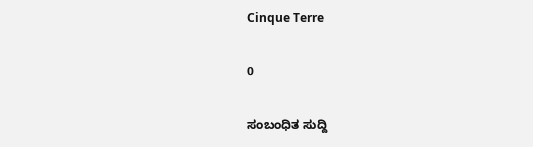Cinque Terre

0

ಸಂಬಂಧಿತ ಸುದ್ದಿ